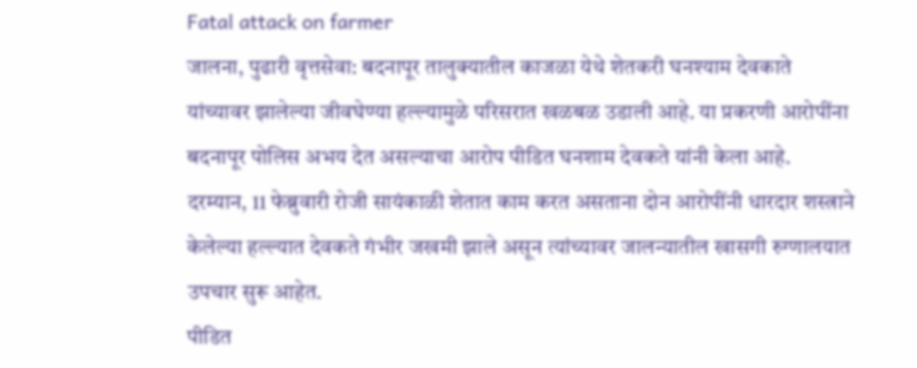Fatal attack on farmer
जालना, पुढारी वृत्तसेवा: बदनापूर तालुक्यातील काजळा येथे शेतकरी घनश्याम देवकाते यांच्यावर झालेल्या जीवघेण्या हल्ल्यामुळे परिसरात खळबळ उडाली आहे. या प्रकरणी आरोपींना बदनापूर पोलिस अभय देत असल्याचा आरोप पीडित घनशाम देवकते यांनी केला आहे.
दरम्यान, 11 फेब्रुवारी रोजी सायंकाळी शेतात काम करत असताना दोन आरोपींनी धारदार शस्त्राने केलेल्या हल्ल्यात देवकते गंभीर जखमी झाले असून त्यांच्यावर जालन्यातील खासगी रुग्णालयात उपचार सुरू आहेत.
पीडित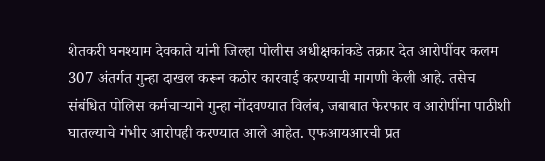शेतकरी घनश्याम देवकाते यांनी जिल्हा पोलीस अधीक्षकांकडे तक्रार देत आरोपींवर कलम 307 अंतर्गत गुन्हा दाखल करून कठोर कारवाई करण्याची मागणी केली आहे. तसेच संबंधित पोलिस कर्मचाऱ्याने गुन्हा नोंदवण्यात विलंब, जबाबात फेरफार व आरोपींना पाठीशी घातल्याचे गंभीर आरोपही करण्यात आले आहेत. एफआयआरची प्रत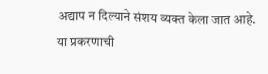अद्याप न दिल्याने संशय व्यक्त केला जात आहे.
या प्रकरणाची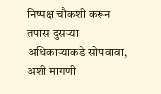निष्पक्ष चौकशी करून तपास दुसऱ्या अधिकाऱ्याकडे सोपवावा, अशी मागणी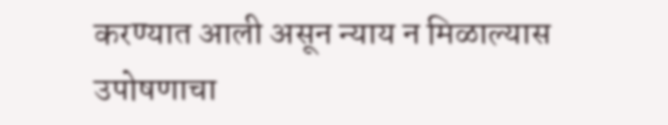करण्यात आली असून न्याय न मिळाल्यास उपोषणाचा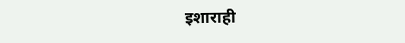इशाराही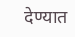देण्यात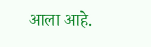आला आहे.